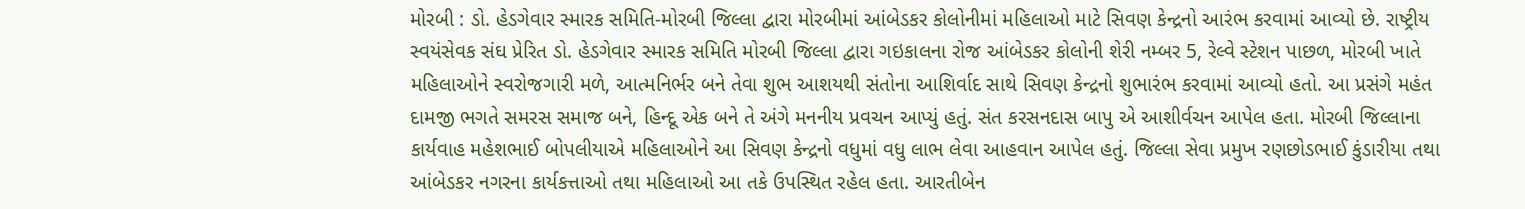મોરબી : ડો. હેડગેવાર સ્મારક સમિતિ-મોરબી જિલ્લા દ્વારા મોરબીમાં આંબેડકર કોલોનીમાં મહિલાઓ માટે સિવણ કેન્દ્રનો આરંભ કરવામાં આવ્યો છે. રાષ્ટ્રીય સ્વયંસેવક સંઘ પ્રેરિત ડો. હેડગેવાર સ્મારક સમિતિ મોરબી જિલ્લા દ્વારા ગઇકાલના રોજ આંબેડકર કોલોની શેરી નમ્બર 5, રેલ્વે સ્ટેશન પાછળ, મોરબી ખાતે મહિલાઓને સ્વરોજગારી મળે, આત્મનિર્ભર બને તેવા શુભ આશયથી સંતોના આશિર્વાદ સાથે સિવણ કેન્દ્રનો શુભારંભ કરવામાં આવ્યો હતો. આ પ્રસંગે મહંત દામજી ભગતે સમરસ સમાજ બને, હિન્દૂ એક બને તે અંગે મનનીય પ્રવચન આપ્યું હતું. સંત કરસનદાસ બાપુ એ આશીર્વચન આપેલ હતા. મોરબી જિલ્લાના કાર્યવાહ મહેશભાઈ બોપલીયાએ મહિલાઓને આ સિવણ કેન્દ્રનો વધુમાં વધુ લાભ લેવા આહવાન આપેલ હતું. જિલ્લા સેવા પ્રમુખ રણછોડભાઈ કુંડારીયા તથા આંબેડકર નગરના કાર્યકત્તાઓ તથા મહિલાઓ આ તકે ઉપસ્થિત રહેલ હતા. આરતીબેન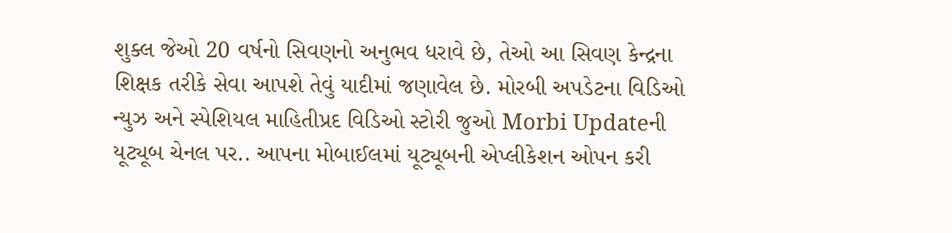શુક્લ જેઓ 20 વર્ષનો સિવણનો અનુભવ ધરાવે છે, તેઓ આ સિવણ કેન્દ્રના શિક્ષક તરીકે સેવા આપશે તેવું યાદીમાં જણાવેલ છે. મોરબી અપડેટના વિડિઓ ન્યુઝ અને સ્પેશિયલ માહિતીપ્રદ વિડિઓ સ્ટોરી જુઓ Morbi Updateની યૂટ્યૂબ ચેનલ પર.. આપના મોબાઈલમાં યૂટ્યૂબની એપ્લીકેશન ઓપન કરી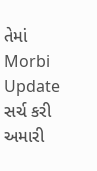તેમાં Morbi Update સર્ચ કરી અમારી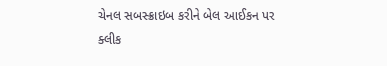ચેનલ સબસ્ક્રાઇબ કરીને બેલ આઈકન પર ક્લીક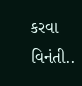કરવા વિનંતી..